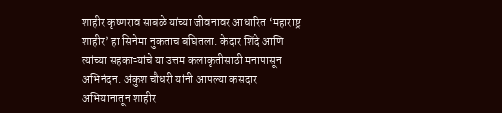शाहीर कृष्णराव साबळे यांच्या जीवनावर आधारित ‘महाराष्ट्र शाहीर’ हा सिनेमा नुकताच बघितला. केदार शिंदे आणि त्यांच्या सहकाऱ्यांचे या उत्तम कलाकृतीसाठी मनापासून अभिनंदन. अंकुश चौधरी यांनी आपल्या कसदार अभियानातून शाहीर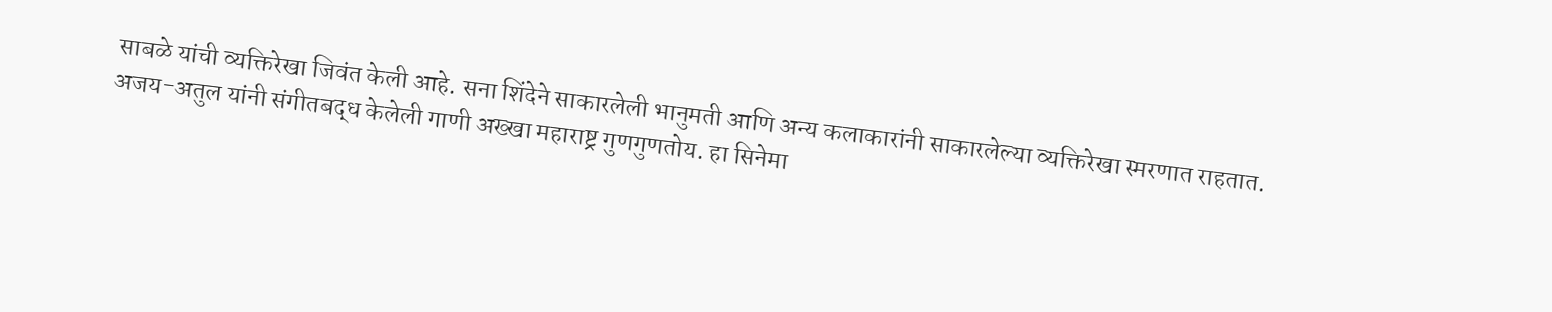साबळे यांची व्यक्तिरेखा जिवंत केली आहे. सना शिंदेने साकारलेली भानुमती आणि अन्य कलाकारांनी साकारलेल्या व्यक्तिरेखा स्मरणात राहतात. अजय-अतुल यांनी संगीतबद्ध केलेली गाणी अख्खा महाराष्ट्र गुणगुणतोय. हा सिनेमा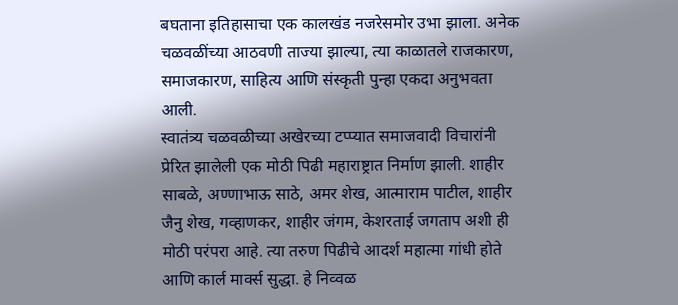बघताना इतिहासाचा एक कालखंड नजरेसमोर उभा झाला. अनेक चळवळींच्या आठवणी ताज्या झाल्या, त्या काळातले राजकारण, समाजकारण, साहित्य आणि संस्कृती पुन्हा एकदा अनुभवता आली.
स्वातंत्र्य चळवळीच्या अखेरच्या टप्प्यात समाजवादी विचारांनी प्रेरित झालेली एक मोठी पिढी महाराष्ट्रात निर्माण झाली. शाहीर साबळे, अण्णाभाऊ साठे, अमर शेख, आत्माराम पाटील, शाहीर जैनु शेख, गव्हाणकर, शाहीर जंगम, केशरताई जगताप अशी ही मोठी परंपरा आहे. त्या तरुण पिढीचे आदर्श महात्मा गांधी होते आणि कार्ल मार्क्स सुद्धा. हे निव्वळ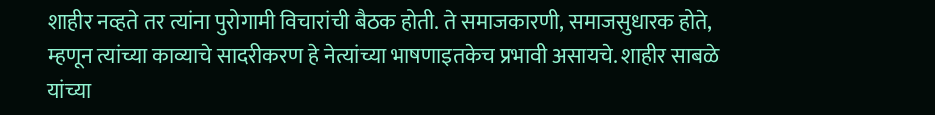शाहीर नव्हते तर त्यांना पुरोगामी विचारांची बैठक होती. ते समाजकारणी, समाजसुधारक होते, म्हणून त्यांच्या काव्याचे सादरीकरण हे नेत्यांच्या भाषणाइतकेच प्रभावी असायचे. शाहीर साबळे यांच्या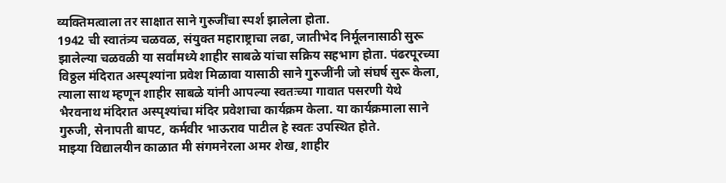व्यक्तिमत्वाला तर साक्षात साने गुरुजींचा स्पर्श झालेला होता.
1942 ची स्वातंत्र्य चळवळ, संयुक्त महाराष्ट्राचा लढा, जातीभेद निर्मूलनासाठी सुरू झालेल्या चळवळी या सर्वांमध्ये शाहीर साबळे यांचा सक्रिय सहभाग होता. पंढरपूरच्या विठ्ठल मंदिरात अस्पृश्यांना प्रवेश मिळावा यासाठी साने गुरुजींनी जो संघर्ष सुरू केला, त्याला साथ म्हणून शाहीर साबळे यांनी आपल्या स्वतःच्या गावात पसरणी येथे भैरवनाथ मंदिरात अस्पृश्यांचा मंदिर प्रवेशाचा कार्यक्रम केला. या कार्यक्रमाला साने गुरुजी, सेनापती बापट, कर्मवीर भाऊराव पाटील हे स्वतः उपस्थित होते.
माझ्या विद्यालयीन काळात मी संगमनेरला अमर शेख, शाहीर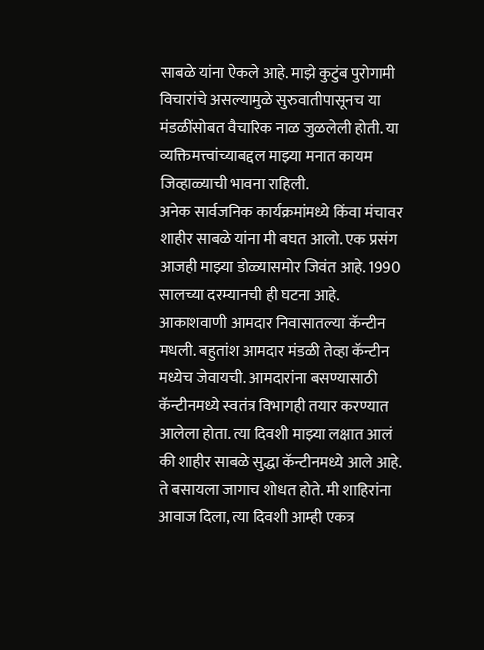साबळे यांना ऐकले आहे. माझे कुटुंब पुरोगामी विचारांचे असल्यामुळे सुरुवातीपासूनच या मंडळींसोबत वैचारिक नाळ जुळलेली होती. या व्यक्तिमत्त्वांच्याबद्दल माझ्या मनात कायम जिव्हाळ्याची भावना राहिली.
अनेक सार्वजनिक कार्यक्रमांमध्ये किंवा मंचावर शाहीर साबळे यांना मी बघत आलो. एक प्रसंग आजही माझ्या डोळ्यासमोर जिवंत आहे. 1990 सालच्या दरम्यानची ही घटना आहे. आकाशवाणी आमदार निवासातल्या कॅन्टीन मधली. बहुतांश आमदार मंडळी तेव्हा कॅन्टीन मध्येच जेवायची. आमदारांना बसण्यासाठी कॅन्टीनमध्ये स्वतंत्र विभागही तयार करण्यात आलेला होता. त्या दिवशी माझ्या लक्षात आलं की शाहीर साबळे सुद्धा कॅन्टीनमध्ये आले आहे. ते बसायला जागाच शोधत होते. मी शाहिरांना आवाज दिला, त्या दिवशी आम्ही एकत्र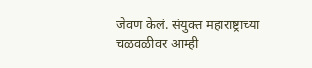जेवण केलं. संयुक्त महाराष्ट्राच्या चळवळीवर आम्ही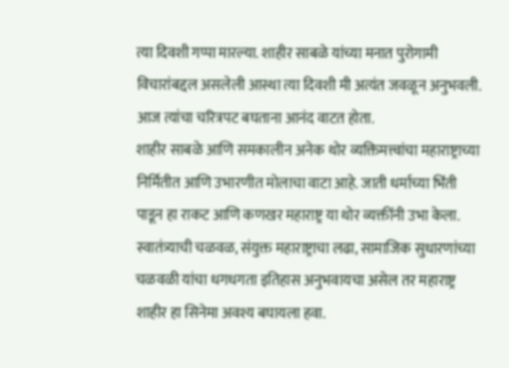त्या दिवशी गप्पा मारल्या. शाहीर साबळे यांच्या मनात पुरोगामी विचारांबद्दल असलेली आस्था त्या दिवशी मी अत्यंत जवळून अनुभवली. आज त्यांचा चरित्रपट बघताना आनंद वाटत होता.
शाहीर साबळे आणि समकालीन अनेक थोर व्यक्तिमत्त्वांचा महाराष्ट्राच्या निर्मितीत आणि उभारणीत मोलाचा वाटा आहे. जाती धर्माच्या भिंती पाडून हा राकट आणि कणखर महाराष्ट्र या थोर व्यक्तींनी उभा केला. स्वातंत्र्याची चळवळ, संयुक्त महाराष्ट्राचा लढा, सामाजिक सुधारणांच्या चळवळी यांचा धगधगता इतिहास अनुभवायचा असेल तर महाराष्ट्र शाहीर हा सिनेमा अवश्य बघायला हवा.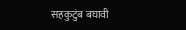सहकुटुंब बघावी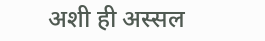अशी ही अस्सल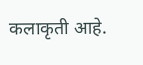कलाकृती आहे.